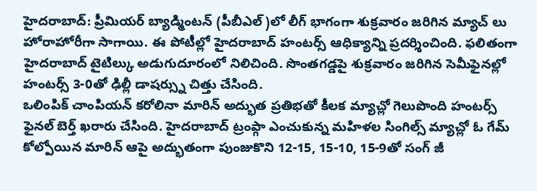హైదరాబాద్: ప్రీమియర్ బ్యాడ్మింటన్ (పీబీఎల్)లో లీగ్ భాగంగా శుక్రవారం జరిగిన మ్యాచ్ లు హోరాహోరీగా సాగాయి. ఈ పోటీల్లో హైదరాబాద్ హంటర్స్ ఆధిక్యాన్ని ప్రదర్శించింది. ఫలితంగా హైదరాబాద్ టైటిల్కు అడుగుదూరంలో నిలిచింది. సొంతగడ్డపై శుక్రవారం జరిగిన సెమీఫైనల్లో హంటర్స్ 3-0తో ఢిల్లీ డాషర్స్ను చిత్తు చేసింది.
ఒలింపిక్ చాంపియన్ కరోలినా మారిన్ అద్భుత ప్రతిభతో కీలక మ్యాచ్లో గెలుపొంది హంటర్స్ ఫైనల్ బెర్త్ ఖరారు చేసింది. హైదరాబాద్ ట్రంప్గా ఎంచుకున్న మహిళల సింగిల్స్ మ్యాచ్లో ఓ గేమ్ కోల్పోయిన మారిన్ ఆపై అద్భుతంగా పుంజుకొని 12-15, 15-10, 15-9తో సంగ్ జీ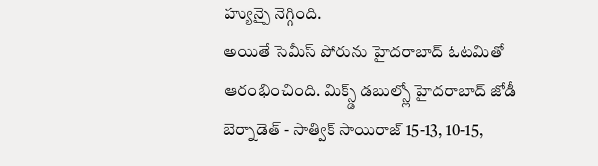హ్యున్పై నెగ్గింది.
అయితే సెమీస్ పోరును హైదరాబాద్ ఓటమితో ఆరంభించింది. మిక్స్డ్ డబుల్స్లో హైదరాబాద్ జోడీ బెర్నాడెత్ - సాత్విక్ సాయిరాజ్ 15-13, 10-15,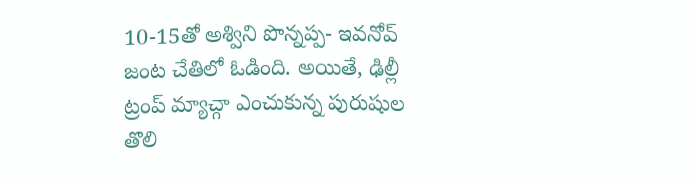10-15తో అశ్విని పొన్నప్ప- ఇవనోవ్ జంట చేతిలో ఓడింది. అయితే, ఢిల్లీ ట్రంప్ మ్యాచ్గా ఎంచుకున్న పురుషుల తొలి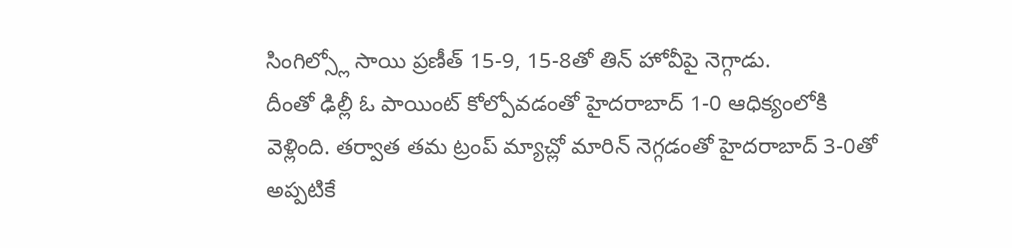సింగిల్స్లో సాయి ప్రణీత్ 15-9, 15-8తో తిన్ హోవీపై నెగ్గాడు.
దీంతో ఢిల్లీ ఓ పాయింట్ కోల్పోవడంతో హైదరాబాద్ 1-0 ఆధిక్యంలోకి వెళ్లింది. తర్వాత తమ ట్రంప్ మ్యాచ్లో మారిన్ నెగ్గడంతో హైదరాబాద్ 3-0తో అప్పటికే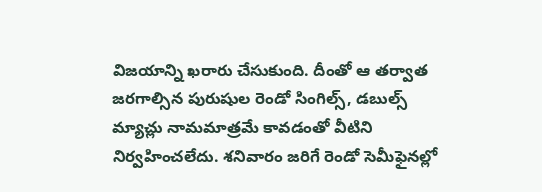విజయాన్ని ఖరారు చేసుకుంది. దీంతో ఆ తర్వాత జరగాల్సిన పురుషుల రెండో సింగిల్స్, డబుల్స్ మ్యాచ్లు నామమాత్రమే కావడంతో వీటిని నిర్వహించలేదు. శనివారం జరిగే రెండో సెమీఫైనల్లో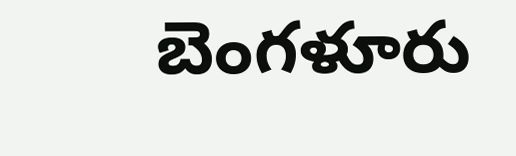బెంగళూరు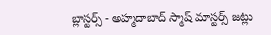బ్లాస్టర్స్ - అహ్మదాబాద్ స్మాష్ మాస్టర్స్ జట్లు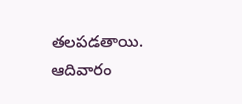తలపడతాయి. ఆదివారం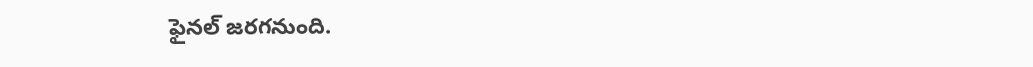ఫైనల్ జరగనుంది.